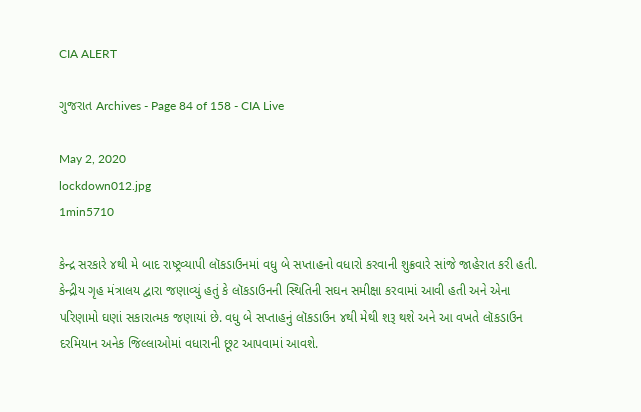CIA ALERT

ગુજરાત Archives - Page 84 of 158 - CIA Live

May 2, 2020
lockdown012.jpg
1min5710

કેન્દ્ર સરકારે ૪થી મે બાદ રાષ્ટ્રવ્યાપી લૉકડાઉનમાં વધુ બે સપ્તાહનો વધારો કરવાની શુક્રવારે સાંજે જાહેરાત કરી હતી. કેન્દ્રીય ગૃહ મંત્રાલય દ્વારા જણાવ્યું હતું કે લૉકડાઉનની સ્થિતિની સઘન સમીક્ષા કરવામાં આવી હતી અને એના પરિણામો ઘણાં સકારાત્મક જણાયાં છે. વધુ બે સપ્તાહનું લૉકડાઉન ૪થી મેથી શરૂ થશે અને આ વખતે લૉકડાઉન દરમિયાન અનેક જિલ્લાઓમાં વધારાની છૂટ આપવામાં આવશે.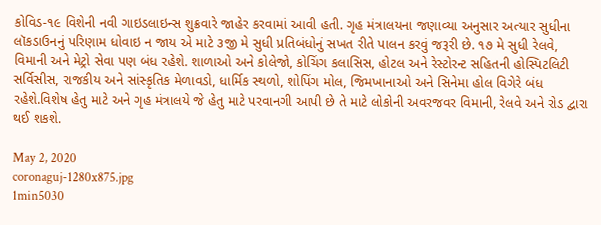કોવિડ-૧૯ વિશેની નવી ગાઇડલાઇન્સ શુક્રવારે જાહેર કરવામાં આવી હતી. ગૃહ મંત્રાલયના જણાવ્યા અનુસાર અત્યાર સુધીના લૉકડાઉનનું પરિણામ ધોવાઇ ન જાય એ માટે ૩જી મે સુધી પ્રતિબંધોનું સખત રીતે પાલન કરવું જરૂરી છે. ૧૭ મે સુધી રેલવે, વિમાની અને મેટ્રો સેવા પણ બંધ રહેશે. શાળાઓ અને કોલેજો, કોચિંગ કલાસિસ, હોટલ અને રેસ્ટોરન્ટ સહિતની હોસ્પિટલિટી સર્વિસીસ, રાજકીય અને સાંસ્કૃતિક મેળાવડો, ધાર્મિક સ્થળો, શોપિંગ મોલ, જિમખાનાઓ અને સિનેમા હોલ વિગેરે બંધ રહેશે.વિશેષ હેતુ માટે અને ગૃહ મંત્રાલયે જે હેતુ માટે પરવાનગી આપી છે તે માટે લોકોની અવરજવર વિમાની, રેલવે અને રોડ દ્વારા થઈ શકશે.

May 2, 2020
coronaguj-1280x875.jpg
1min5030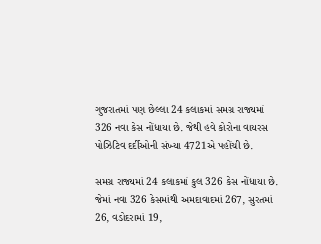ગુજરાતમાં પણ છેલ્લા 24 કલાકમાં સમગ્ર રાજ્યમાં 326 નવા કેસ નોંધાયા છે. જેથી હવે કોરોના વાયરસ પોઝિટિવ દર્દીઓની સંખ્યા 4721એ પહોંચી છે.

સમગ્ર રાજ્યમાં 24 કલાકમાં કુલ 326 કેસ નોંધાયા છે. જેમાં નવા 326 કેસમાંથી અમદાવાદમાં 267, સુરતમાં 26, વડોદરામાં 19,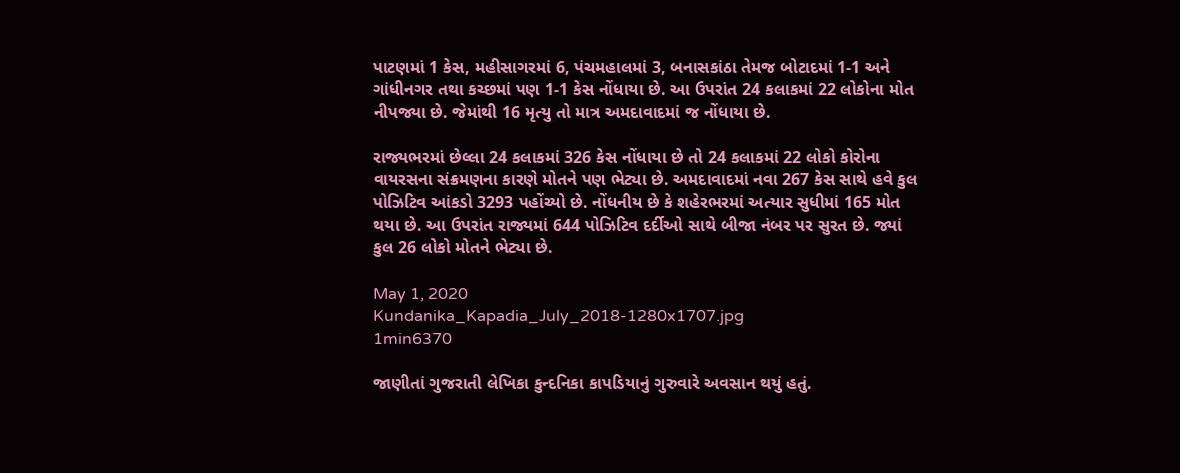પાટણમાં 1 કેસ, મહીસાગરમાં 6, પંચમહાલમાં 3, બનાસકાંઠા તેમજ બોટાદમાં 1-1 અને ગાંધીનગર તથા કચ્છમાં પણ 1-1 કેસ નોંધાયા છે. આ ઉપરાંત 24 કલાકમાં 22 લોકોના મોત નીપજ્યા છે. જેમાંથી 16 મૃત્યુ તો માત્ર અમદાવાદમાં જ નોંધાયા છે.

રાજ્યભરમાં છેલ્લા 24 કલાકમાં 326 કેસ નોંધાયા છે તો 24 કલાકમાં 22 લોકો કોરોના વાયરસના સંક્રમણના કારણે મોતને પણ ભેટ્યા છે. અમદાવાદમાં નવા 267 કેસ સાથે હવે કુલ પોઝિટિવ આંકડો 3293 પહોંચ્યો છે. નોંધનીય છે કે શહેરભરમાં અત્યાર સુધીમાં 165 મોત થયા છે. આ ઉપરાંત રાજ્યમાં 644 પોઝિટિવ દર્દીઓ સાથે બીજા નંબર પર સુરત છે. જ્યાં કુલ 26 લોકો મોતને ભેટ્યા છે.

May 1, 2020
Kundanika_Kapadia_July_2018-1280x1707.jpg
1min6370

જાણીતાં ગુજરાતી લેખિકા કુન્દનિકા કાપડિયાનું ગુરુવારે અવસાન થયું હતું.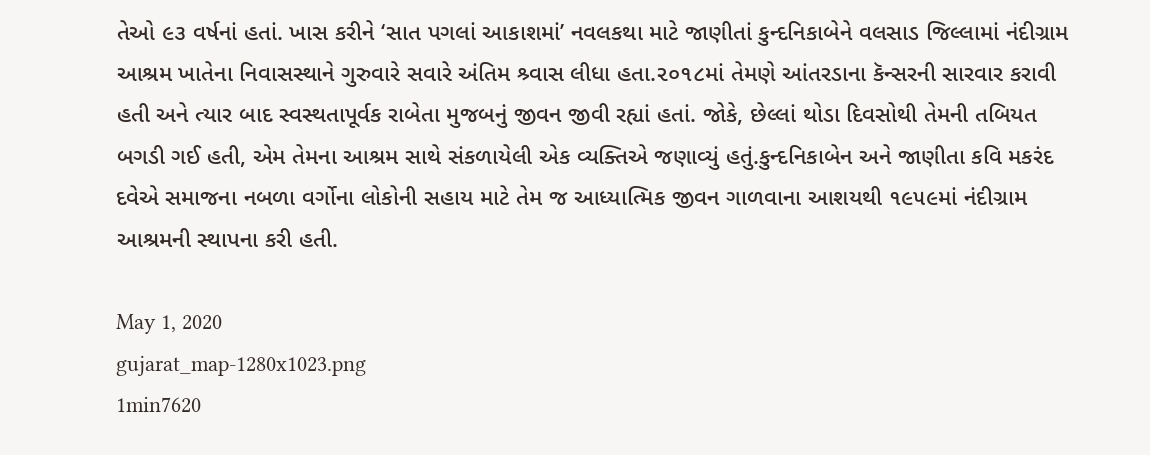તેઓ ૯૩ વર્ષનાં હતાં. ખાસ કરીને ‘સાત પગલાં આકાશમાં’ નવલકથા માટે જાણીતાં કુન્દનિકાબેને વલસાડ જિલ્લામાં નંદીગ્રામ આશ્રમ ખાતેના નિવાસસ્થાને ગુરુવારે સવારે અંતિમ શ્ર્વાસ લીધા હતા.૨૦૧૮માં તેમણે આંતરડાના કૅન્સરની સારવાર કરાવી હતી અને ત્યાર બાદ સ્વસ્થતાપૂર્વક રાબેતા મુજબનું જીવન જીવી રહ્યાં હતાં. જોકે, છેલ્લાં થોડા દિવસોથી તેમની તબિયત બગડી ગઈ હતી, એમ તેમના આશ્રમ સાથે સંકળાયેલી એક વ્યક્તિએ જણાવ્યું હતું.કુન્દનિકાબેન અને જાણીતા કવિ મકરંદ દવેએ સમાજના નબળા વર્ગોના લોકોની સહાય માટે તેમ જ આધ્યાત્મિક જીવન ગાળવાના આશયથી ૧૯૫૯માં નંદીગ્રામ આશ્રમની સ્થાપના કરી હતી.

May 1, 2020
gujarat_map-1280x1023.png
1min7620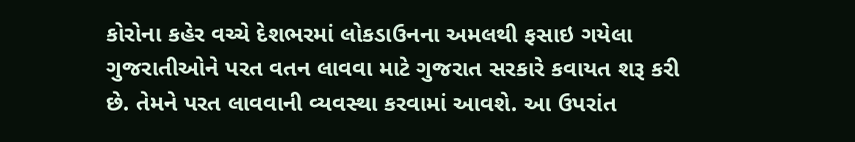કોરોના કહેર વચ્ચે દેશભરમાં લોકડાઉનના અમલથી ફસાઇ ગયેલા ગુજરાતીઓને પરત વતન લાવવા માટે ગુજરાત સરકારે કવાયત શરૂ કરી છે. તેમને પરત લાવવાની વ્યવસ્થા કરવામાં આવશે. આ ઉપરાંત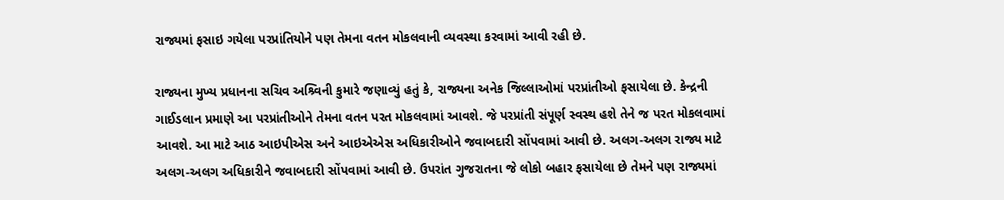રાજ્યમાં ફસાઇ ગયેલા પરપ્રાંતિયોને પણ તેમના વતન મોકલવાની વ્યવસ્થા કરવામાં આવી રહી છે.

રાજ્યના મુખ્ય પ્રધાનના સચિવ અશ્ર્વિની કુમારે જણાવ્યું હતું કે, રાજ્યના અનેક જિલ્લાઓમાં પરપ્રાંતીઓ ફસાયેલા છે. કેન્દ્રની ગાઈડલાન પ્રમાણે આ પરપ્રાંતીઓને તેમના વતન પરત મોકલવામાં આવશે. જે પરપ્રાંતી સંપૂર્ણ સ્વસ્થ હશે તેને જ પરત મોકલવામાં આવશે. આ માટે આઠ આઇપીએસ અને આઇએએસ અધિકારીઓને જવાબદારી સોંપવામાં આવી છે. અલગ-અલગ રાજ્ય માટે અલગ-અલગ અધિકારીને જવાબદારી સોંપવામાં આવી છે. ઉપરાંત ગુજરાતના જે લોકો બહાર ફસાયેલા છે તેમને પણ રાજ્યમાં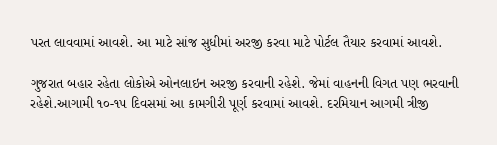પરત લાવવામાં આવશે. આ માટે સાંજ સુધીમાં અરજી કરવા માટે પોર્ટલ તૈયાર કરવામાં આવશે.

ગુજરાત બહાર રહેતા લોકોએ ઓનલાઇન અરજી કરવાની રહેશે. જેમાં વાહનની વિગત પણ ભરવાની રહેશે.આગામી ૧૦-૧૫ દિવસમાં આ કામગીરી પૂર્ણ કરવામાં આવશે. દરમિયાન આગમી ત્રીજી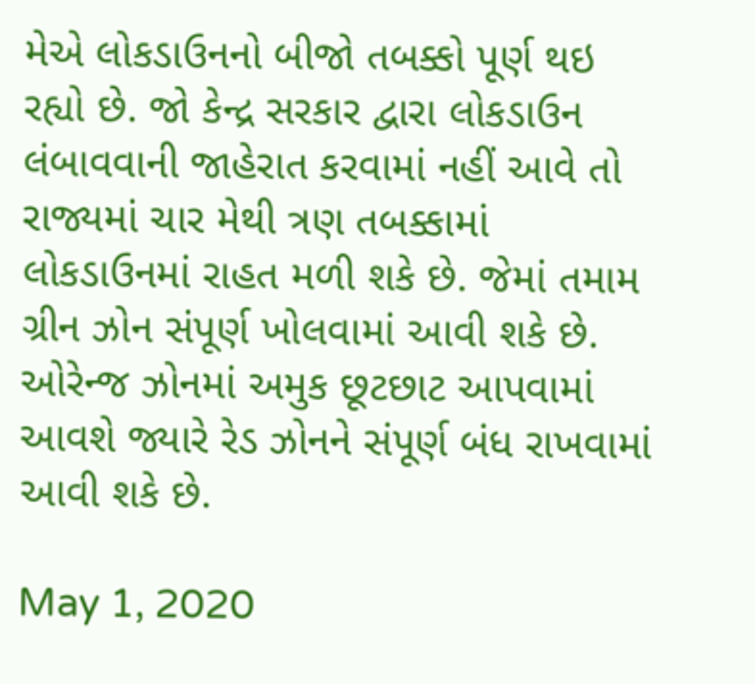મેએ લોકડાઉનનો બીજો તબક્કો પૂર્ણ થઇ રહ્યો છે. જો કેન્દ્ર સરકાર દ્વારા લોકડાઉન લંબાવવાની જાહેરાત કરવામાં નહીં આવે તો રાજ્યમાં ચાર મેથી ત્રણ તબક્કામાં લોકડાઉનમાં રાહત મળી શકે છે. જેમાં તમામ ગ્રીન ઝોન સંપૂર્ણ ખોલવામાં આવી શકે છે. ઓરેન્જ ઝોનમાં અમુક છૂટછાટ આપવામાં આવશે જ્યારે રેડ ઝોનને સંપૂર્ણ બંધ રાખવામાં આવી શકે છે.

May 1, 2020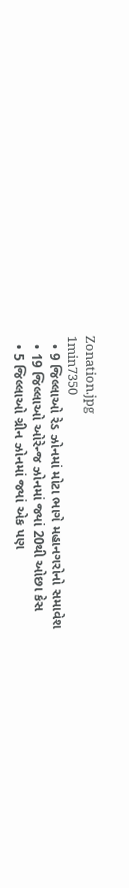Zonation.jpg
1min7350
  • 9 જિલ્લાઓ રેડ ઝોનમાં મોટા ભાગે મહાનગરોનો સમાવેશ
  • 19 જિલ્લાઓ ઓરેન્જ ઝોનમાં જ્યાં 20થી ઓછા કેસ
  • 5 જિલ્લાઓ ગ્રીન ઝોનમાં જ્યાં એક પણ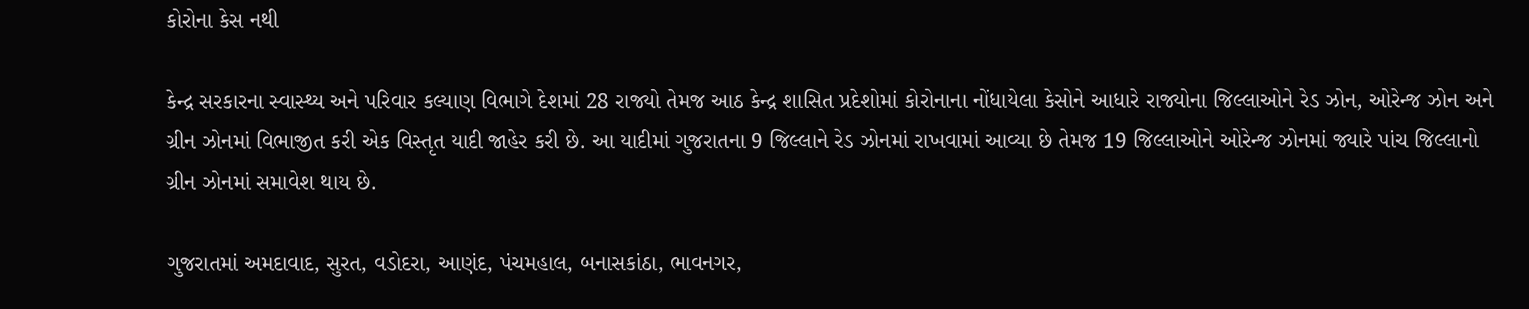કોરોના કેસ નથી

કેન્દ્ર સરકારના સ્વાસ્થ્ય અને પરિવાર કલ્યાણ વિભાગે દેશમાં 28 રાજ્યો તેમજ આઠ કેન્દ્ર શાસિત પ્રદેશોમાં કોરોનાના નોંધાયેલા કેસોને આધારે રાજ્યોના જિલ્લાઓને રેડ ઝોન, ઓરેન્જ ઝોન અને ગ્રીન ઝોનમાં વિભાજીત કરી એક વિસ્તૃત યાદી જાહેર કરી છે. આ યાદીમાં ગુજરાતના 9 જિલ્લાને રેડ ઝોનમાં રાખવામાં આવ્યા છે તેમજ 19 જિલ્લાઓને ઓરેન્જ ઝોનમાં જ્યારે પાંચ જિલ્લાનો ગ્રીન ઝોનમાં સમાવેશ થાય છે.

ગુજરાતમાં અમદાવાદ, સુરત, વડોદરા, આણંદ, પંચમહાલ, બનાસકાંઠા, ભાવનગર,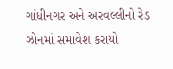ગાંધીનગર અને અરવલ્લીનો રેડ ઝોનમાં સમાવેશ કરાયો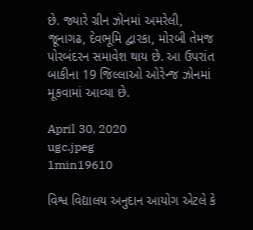છે. જ્યારે ગ્રીન ઝોનમાં અમરેલી, જૂનાગઢ, દેવભૂમિ દ્વારકા, મોરબી તેમજ પોરબંદરન સમાવેશ થાય છે. આ ઉપરાંત બાકીના 19 જિલ્લાઓ ઓરેન્જ ઝોનમાં મૂકવામાં આવ્યા છે.

April 30, 2020
ugc.jpeg
1min19610

વિશ્વ વિદ્યાલય અનુદાન આયોગ એટલે કે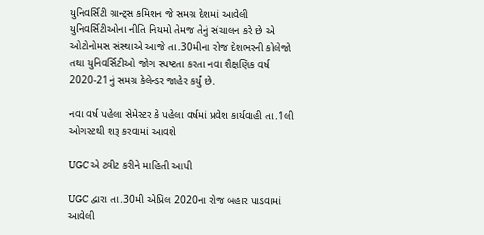યુનિવર્સિટી ગ્રાન્ટ્સ કમિશન જે સમગ્ર દેશમાં આવેલી યુનિવર્સિટીઓના નીતિ નિયમો તેમજ તેનું સંચાલન કરે છે એ ઓટોનોમસ સંસ્થાએ આજે તા.30મીના રોજ દેશભરની કોલેજો તથા યુનિવર્સિટીઓ જોગ સ્પષ્ટતા કરતા નવા શૈક્ષણિક વર્ષ 2020-21નું સમગ્ર કેલેન્ડર જાહેર કર્યું છે.

નવા વર્ષ પહેલા સેમેસ્ટર કે પહેલા વર્ષમાં પ્રવેશ કાર્યવાહી તા.1લી ઓગસ્ટથી શરૂ કરવામાં આવશે

UGC એ ટ્વીટ કરીને માહિતી આપી

UGC દ્વારા તા.30મી એપ્રિલ 2020ના રોજ બહાર પાડવામાં આવેલી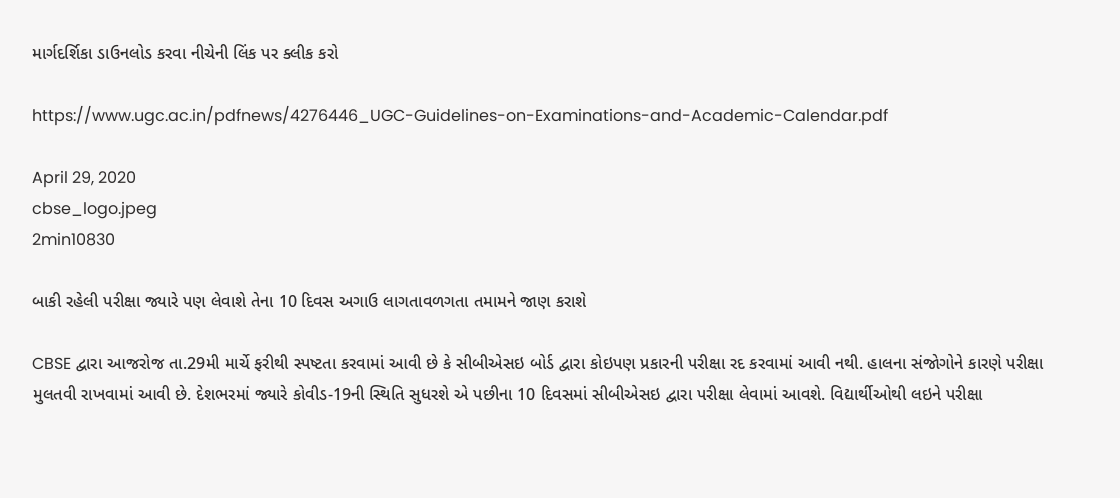માર્ગદર્શિકા ડાઉનલોડ કરવા નીચેની લિંક પર ક્લીક કરો

https://www.ugc.ac.in/pdfnews/4276446_UGC-Guidelines-on-Examinations-and-Academic-Calendar.pdf

April 29, 2020
cbse_logo.jpeg
2min10830

બાકી રહેલી પરીક્ષા જ્યારે પણ લેવાશે તેના 10 દિવસ અગાઉ લાગતાવળગતા તમામને જાણ કરાશે

CBSE દ્વારા આજરોજ તા.29મી માર્ચે ફરીથી સ્પષ્ટતા કરવામાં આવી છે કે સીબીએસઇ બોર્ડ દ્વારા કોઇપણ પ્રકારની પરીક્ષા રદ કરવામાં આવી નથી. હાલના સંજોગોને કારણે પરીક્ષા મુલતવી રાખવામાં આવી છે. દેશભરમાં જ્યારે કોવીડ-19ની સ્થિતિ સુધરશે એ પછીના 10 દિવસમાં સીબીએસઇ દ્વારા પરીક્ષા લેવામાં આવશે. વિદ્યાર્થીઓથી લઇને પરીક્ષા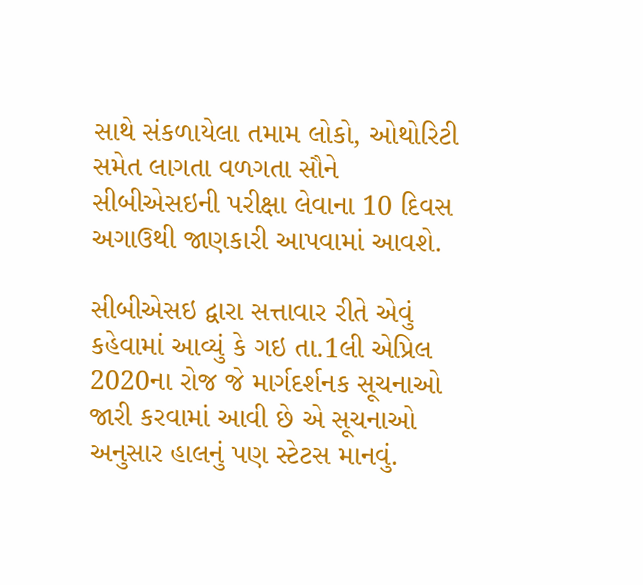સાથે સંકળાયેલા તમામ લોકો, ઓથોરિટી સમેત લાગતા વળગતા સૌને સીબીએસઇની પરીક્ષા લેવાના 10 દિવસ અગાઉથી જાણકારી આપવામાં આવશે.

સીબીએસઇ દ્વારા સત્તાવાર રીતે એવું કહેવામાં આવ્યું કે ગઇ તા.1લી એપ્રિલ 2020ના રોજ જે માર્ગદર્શનક સૂચનાઓ જારી કરવામાં આવી છે એ સૂચનાઓ અનુસાર હાલનું પણ સ્ટેટસ માનવું.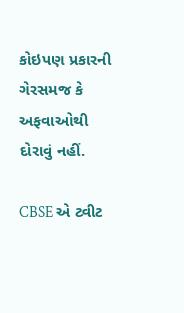કોઇપણ પ્રકારની ગેરસમજ કે અફવાઓથી દોરાવું નહીં.

CBSE એ ટ્વીટ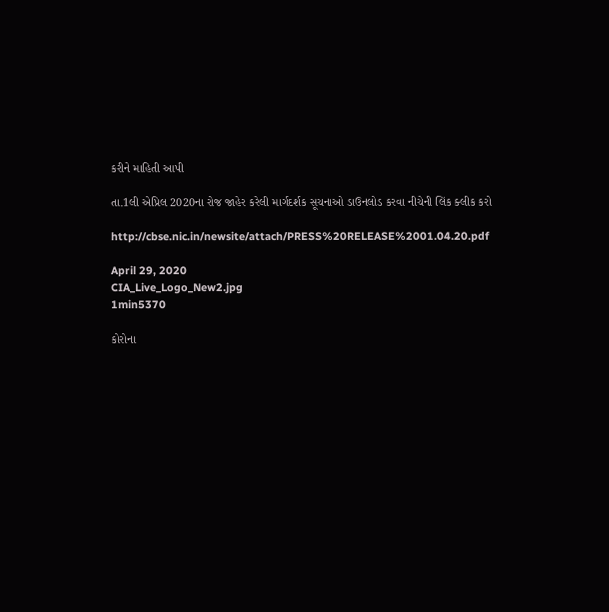કરીને માહિતી આપી

તા.1લી એપ્રિલ 2020ના રોજ જાહેર કરેલી માર્ગદર્શક સૂચનાઓ ડાઉનલોડ કરવા નીચેની લિંક ક્લીક કરો

http://cbse.nic.in/newsite/attach/PRESS%20RELEASE%2001.04.20.pdf

April 29, 2020
CIA_Live_Logo_New2.jpg
1min5370

કોરોના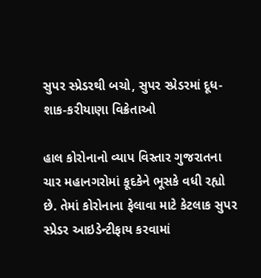સુપર સ્પ્રેડરથી બચો, સુપર સ્પ્રેડરમાં દૂધ-શાક-કરીયાણા વિક્રેતાઓ

હાલ કોરોનાનો વ્યાપ વિસ્તાર ગુજરાતના ચાર મહાનગરોમાં કૂદકેને ભૂસકે વધી રહ્યો છે. તેમાં કોરોનાના ફેલાવા માટે કેટલાક સુપર સ્પ્રેડર આઇડેન્ટીફાય કરવામાં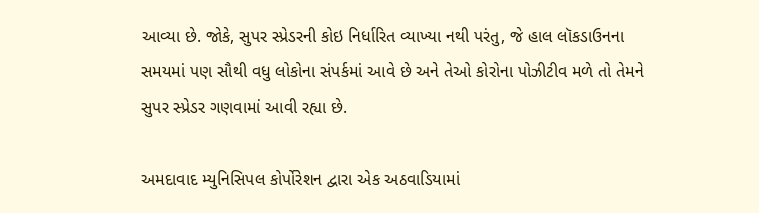આવ્યા છે. જોકે, સુપર સ્પ્રેડરની કોઇ નિર્ધારિત વ્યાખ્યા નથી પરંતુ, જે હાલ લૉકડાઉનના સમયમાં પણ સૌથી વધુ લોકોના સંપર્કમાં આવે છે અને તેઓ કોરોના પોઝીટીવ મળે તો તેમને સુપર સ્પ્રેડર ગણવામાં આવી રહ્યા છે.

અમદાવાદ મ્યુનિસિપલ કોર્પોરેશન દ્વારા એક અઠવાડિયામાં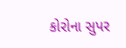કોરોના સુપર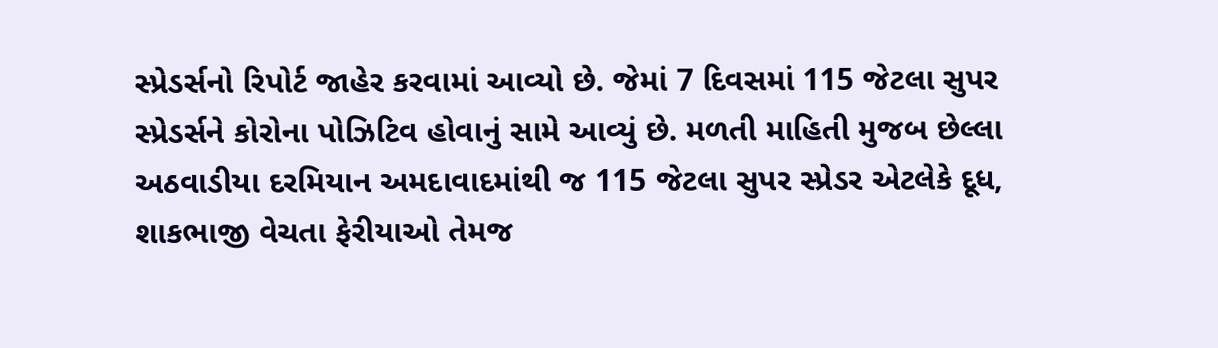સ્પ્રેડર્સનો રિપોર્ટ જાહેર કરવામાં આવ્યો છે. જેમાં 7 દિવસમાં 115 જેટલા સુપર સ્પ્રેડર્સને કોરોના પોઝિટિવ હોવાનું સામે આવ્યું છે. મળતી માહિતી મુજબ છેલ્લા અઠવાડીયા દરમિયાન અમદાવાદમાંથી જ 115 જેટલા સુપર સ્પ્રેડર એટલેકે દૂધ, શાકભાજી વેચતા ફેરીયાઓ તેમજ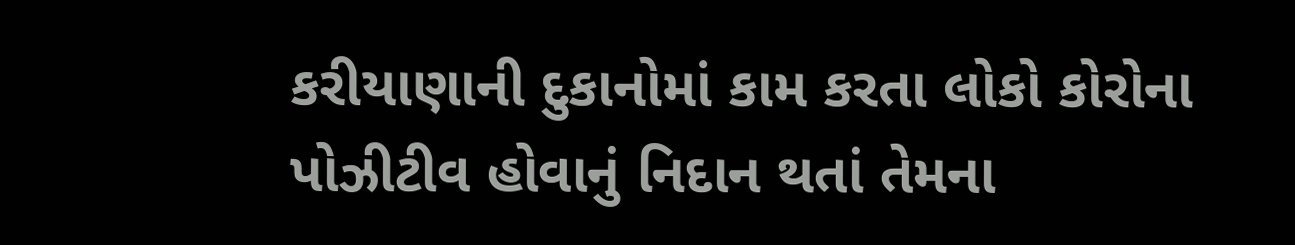કરીયાણાની દુકાનોમાં કામ કરતા લોકો કોરોના પોઝીટીવ હોવાનું નિદાન થતાં તેમના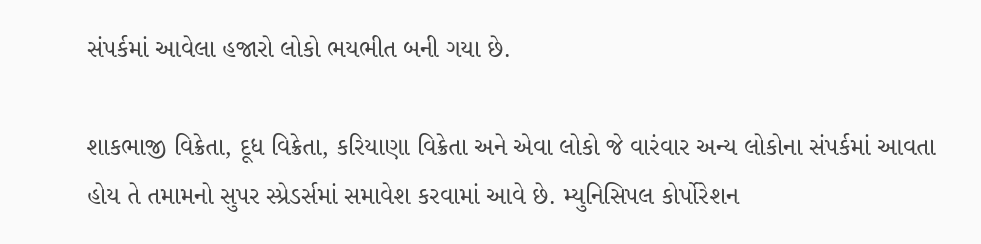સંપર્કમાં આવેલા હજારો લોકો ભયભીત બની ગયા છે.

શાકભાજી વિક્રેતા, દૂધ વિક્રેતા, કરિયાણા વિક્રેતા અને એવા લોકો જે વારંવાર અન્ય લોકોના સંપર્કમાં આવતા હોય તે તમામનો સુપર સ્પ્રેડર્સમાં સમાવેશ કરવામાં આવે છે. મ્યુનિસિપલ કોર્પોરેશન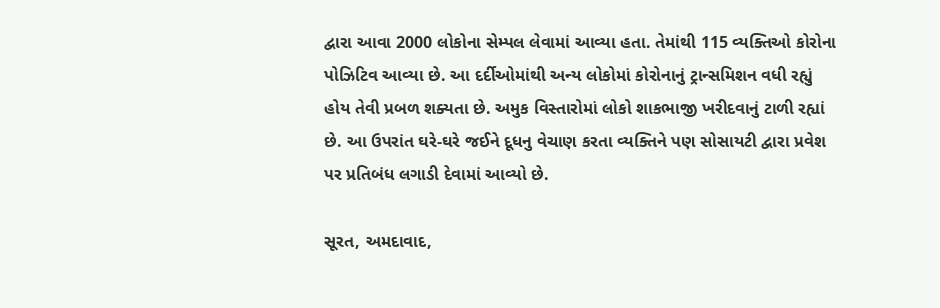દ્વારા આવા 2000 લોકોના સેમ્પલ લેવામાં આવ્યા હતા. તેમાંથી 115 વ્યક્તિઓ કોરોના પોઝિટિવ આવ્યા છે. આ દર્દીઓમાંથી અન્ય લોકોમાં કોરોનાનું ટ્રાન્સમિશન વધી રહ્યું હોય તેવી પ્રબળ શક્યતા છે. અમુક વિસ્તારોમાં લોકો શાકભાજી ખરીદવાનું ટાળી રહ્યાં છે. આ ઉપરાંત ઘરે-ઘરે જઈને દૂધનુ વેચાણ કરતા વ્યક્તિને પણ સોસાયટી દ્વારા પ્રવેશ પર પ્રતિબંધ લગાડી દેવામાં આવ્યો છે.

સૂરત, અમદાવાદ,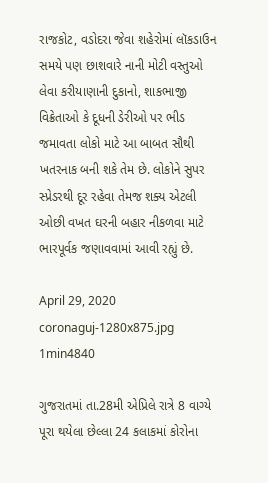રાજકોટ, વડોદરા જેવા શહેરોમાં લૉકડાઉન સમયે પણ છાશવારે નાની મોટી વસ્તુઓ લેવા કરીયાણાની દુકાનો, શાકભાજી વિક્રેતાઓ કે દૂધની ડેરીઓ પર ભીડ જમાવતા લોકો માટે આ બાબત સૌથી ખતરનાક બની શકે તેમ છે. લોકોને સુપર સ્પ્રેડરથી દૂર રહેવા તેમજ શક્ય એટલી ઓછી વખત ઘરની બહાર નીકળવા માટે ભારપૂર્વક જણાવવામાં આવી રહ્યું છે.

April 29, 2020
coronaguj-1280x875.jpg
1min4840

ગુજરાતમાં તા.28મી એપ્રિલે રાત્રે 8 વાગ્યે પૂરા થયેલા છેલ્લા 24 કલાકમાં કોરોના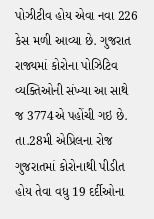પોઝીટીવ હોય એવા નવા 226 કેસ મળી આવ્યા છે. ગુજરાત રાજ્યમાં કોરોના પોઝિટિવ વ્યક્તિઓની સંખ્યા આ સાથે જ 3774એ પહોંચી ગઇ છે. તા.28મી એપ્રિલના રોજ ગુજરાતમાં કોરોનાથી પીડીત હોય તેવા વધુ 19 દર્દીઓના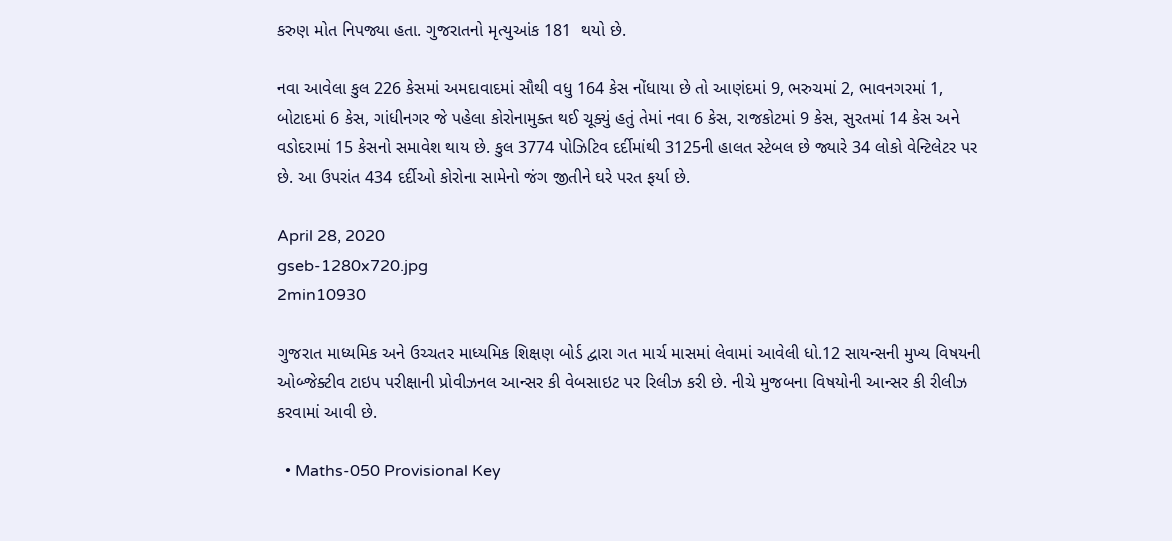કરુણ મોત નિપજ્યા હતા. ગુજરાતનો મૃત્યુઆંક 181  થયો છે.

નવા આવેલા કુલ 226 કેસમાં અમદાવાદમાં સૌથી વધુ 164 કેસ નોંધાયા છે તો આણંદમાં 9, ભરુચમાં 2, ભાવનગરમાં 1, બોટાદમાં 6 કેસ, ગાંધીનગર જે પહેલા કોરોનામુક્ત થઈ ચૂક્યું હતું તેમાં નવા 6 કેસ, રાજકોટમાં 9 કેસ, સુરતમાં 14 કેસ અને વડોદરામાં 15 કેસનો સમાવેશ થાય છે. કુલ 3774 પોઝિટિવ દર્દીમાંથી 3125ની હાલત સ્ટેબલ છે જ્યારે 34 લોકો વેન્ટિલેટર પર છે. આ ઉપરાંત 434 દર્દીઓ કોરોના સામેનો જંગ જીતીને ઘરે પરત ફર્યા છે.

April 28, 2020
gseb-1280x720.jpg
2min10930

ગુજરાત માધ્યમિક અને ઉચ્ચતર માધ્યમિક શિક્ષણ બોર્ડ દ્વારા ગત માર્ચ માસમાં લેવામાં આવેલી ધો.12 સાયન્સની મુખ્ય વિષયની ઓબ્જેક્ટીવ ટાઇપ પરીક્ષાની પ્રોવીઝનલ આન્સર કી વેબસાઇટ પર રિલીઝ કરી છે. નીચે મુજબના વિષયોની આન્સર કી રીલીઝ કરવામાં આવી છે.

  • Maths-050 Provisional Key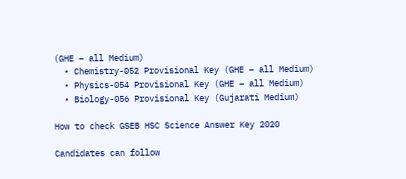(GHE – all Medium)
  • Chemistry-052 Provisional Key (GHE – all Medium)
  • Physics-054 Provisional Key (GHE – all Medium)
  • Biology-056 Provisional Key (Gujarati Medium)

How to check GSEB HSC Science Answer Key 2020

Candidates can follow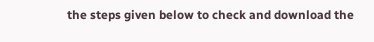the steps given below to check and download the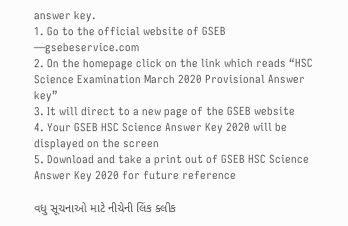answer key.
1. Go to the official website of GSEB —gsebeservice.com
2. On the homepage click on the link which reads “HSC Science Examination March 2020 Provisional Answer key”
3. It will direct to a new page of the GSEB website
4. Your GSEB HSC Science Answer Key 2020 will be displayed on the screen
5. Download and take a print out of GSEB HSC Science Answer Key 2020 for future reference

વધુ સૂચનાઓ માટે નીચેની લિંક ક્લીક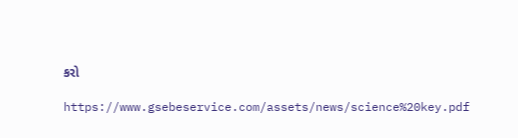કરો

https://www.gsebeservice.com/assets/news/science%20key.pdf